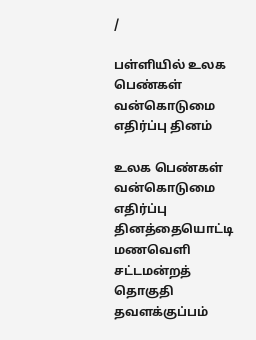/

பள்ளியில் உலக பெண்கள் வன்கொடுமை எதிர்ப்பு தினம்

உலக பெண்கள் வன்கொடுமை எதிர்ப்பு தினத்தையொட்டி மணவெளி சட்டமன்றத் தொகுதி தவளக்குப்பம்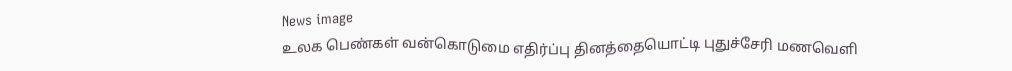News image
உலக பெண்கள் வன்கொடுமை எதிர்ப்பு தினத்தையொட்டி புதுச்சேரி மணவெளி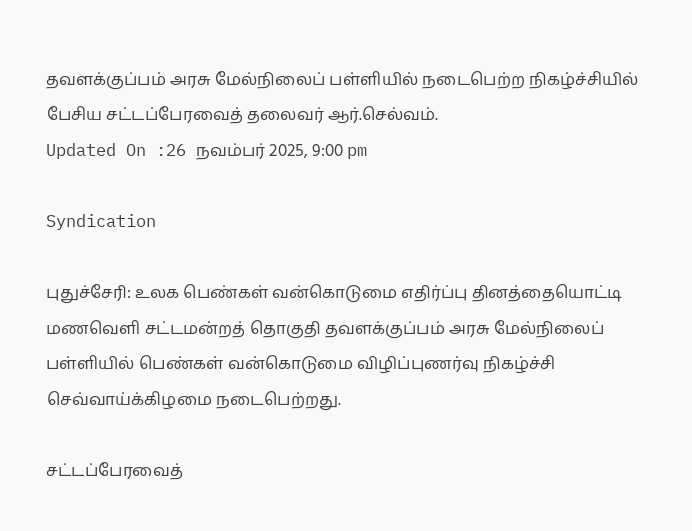தவளக்குப்பம் அரசு மேல்நிலைப் பள்ளியில் நடைபெற்ற நிகழ்ச்சியில் பேசிய சட்டப்பேரவைத் தலைவர் ஆர்.செல்வம்.
Updated On :26 நவம்பர் 2025, 9:00 pm

Syndication

புதுச்சேரி: உலக பெண்கள் வன்கொடுமை எதிர்ப்பு தினத்தையொட்டி மணவெளி சட்டமன்றத் தொகுதி தவளக்குப்பம் அரசு மேல்நிலைப் பள்ளியில் பெண்கள் வன்கொடுமை விழிப்புணர்வு நிகழ்ச்சி செவ்வாய்க்கிழமை நடைபெற்றது.

சட்டப்பேரவைத்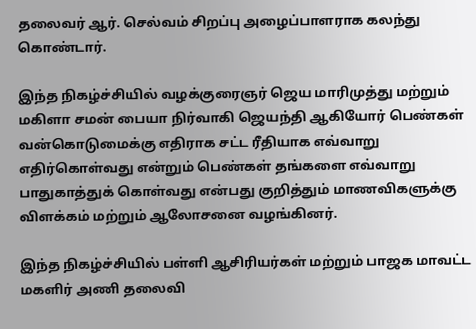தலைவர் ஆர். செல்வம் சிறப்பு அழைப்பாளராக கலந்து கொண்டார்.

இந்த நிகழ்ச்சியில் வழக்குரைஞர் ஜெய மாரிமுத்து மற்றும் மகிளா சமன் பையா நிர்வாகி ஜெயந்தி ஆகியோர் பெண்கள் வன்கொடுமைக்கு எதிராக சட்ட ரீதியாக எவ்வாறு எதிர்கொள்வது என்றும் பெண்கள் தங்களை எவ்வாறு பாதுகாத்துக் கொள்வது என்பது குறித்தும் மாணவிகளுக்கு விளக்கம் மற்றும் ஆலோசனை வழங்கினர்.

இந்த நிகழ்ச்சியில் பள்ளி ஆசிரியர்கள் மற்றும் பாஜக மாவட்ட மகளிர் அணி தலைவி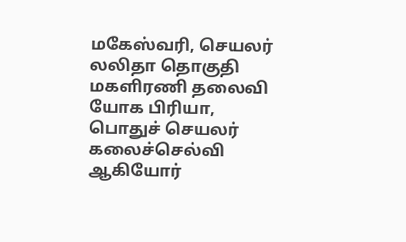மகேஸ்வரி, செயலர் லலிதா தொகுதி மகளிரணி தலைவி யோக பிரியா, பொதுச் செயலர் கலைச்செல்வி ஆகியோர்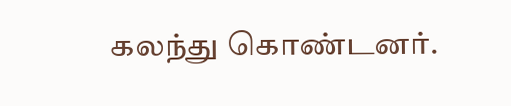கலந்து கொண்டனர்.